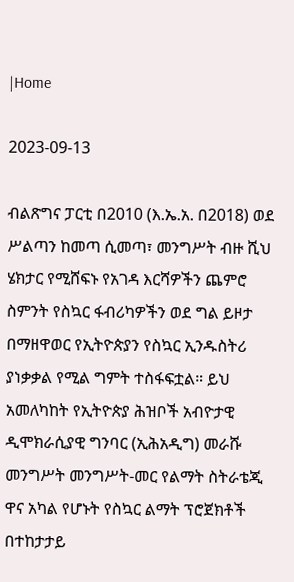|Home

2023-09-13

ብልጽግና ፓርቲ በ2010 (እ.ኤ.አ. በ2018) ወደ ሥልጣን ከመጣ ሲመጣ፣ መንግሥት ብዙ ሺህ ሄክታር የሚሸፍኑ የአገዳ እርሻዎችን ጨምሮ ስምንት የስኳር ፋብሪካዎችን ወደ ግል ይዞታ በማዘዋወር የኢትዮጵያን የስኳር ኢንዱስትሪ ያነቃቃል የሚል ግምት ተስፋፍቷል። ይህ አመለካከት የኢትዮጵያ ሕዝቦች አብዮታዊ ዲሞክራሲያዊ ግንባር (ኢሕአዲግ) መራሹ መንግሥት መንግሥት-መር የልማት ስትራቴጂ ዋና አካል የሆኑት የስኳር ልማት ፕሮጀክቶች በተከታታይ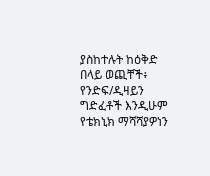ያስከተሉት ከዕቅድ በላይ ወጪቸች፥ የንድፍ/ዲዛይን ግድፈቶች እንዲሁም የቴክኒክ ማሻሻያዎነን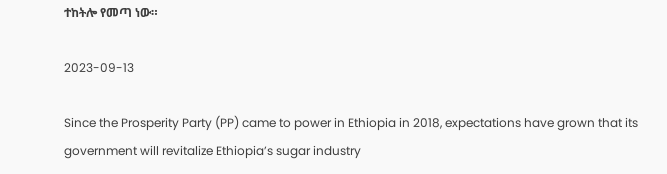ተከትሎ የመጣ ነው።

2023-09-13

Since the Prosperity Party (PP) came to power in Ethiopia in 2018, expectations have grown that its government will revitalize Ethiopia’s sugar industry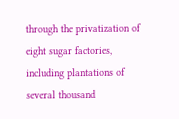through the privatization of eight sugar factories, including plantations of several thousand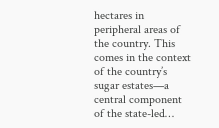hectares in peripheral areas of the country. This comes in the context of the country’s sugar estates—a central component of the state-led…